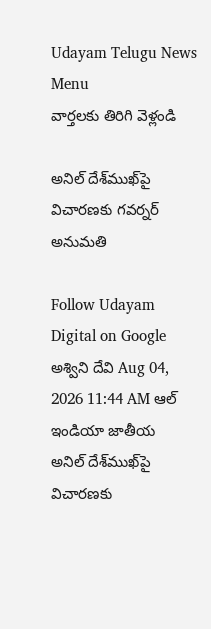Udayam Telugu News
Menu
వార్తలకు తిరిగి వెళ్లండి

అనిల్ దేశ్‌ముఖ్‌పై విచారణకు గవర్నర్ అనుమతి

Follow Udayam Digital on Google
అశ్విని దేవి Aug 04, 2026 11:44 AM ఆల్ ఇండియా జాతీయ
అనిల్ దేశ్‌ముఖ్‌పై విచారణకు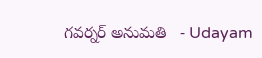గవర్నర్ అనుమతి   - Udayam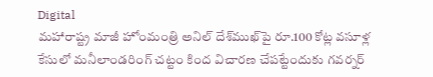Digital
మహారాష్ట్ర మాజీ హోంమంత్రి అనిల్ దేశ్‌ముఖ్‌పై రూ.100 కోట్ల వసూళ్ల కేసులో మనీలాండరింగ్ చట్టం కింద విచారణ చేపట్టేందుకు గవర్నర్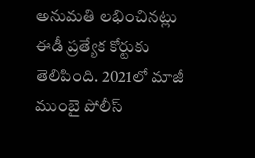అనుమతి లభించినట్లు ఈడీ ప్రత్యేక కోర్టుకు తెలిపింది. 2021లో మాజీ ముంబై పోలీస్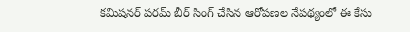కమిషనర్ పరమ్ బీర్ సింగ్ చేసిన ఆరోపణల నేపథ్యంలో ఈ కేసు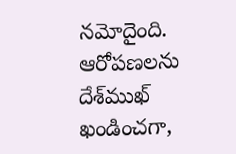నమోదైంది. ఆరోపణలను దేశ్‌ముఖ్ ఖండించగా,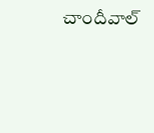చాందీవాల్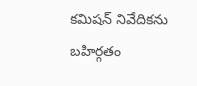కమిషన్ నివేదికను బహిర్గతం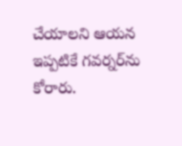చేయాలని ఆయన ఇప్పటికే గవర్నర్‌ను కోరారు.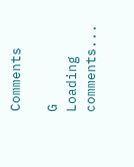Comments

G
Loading comments...